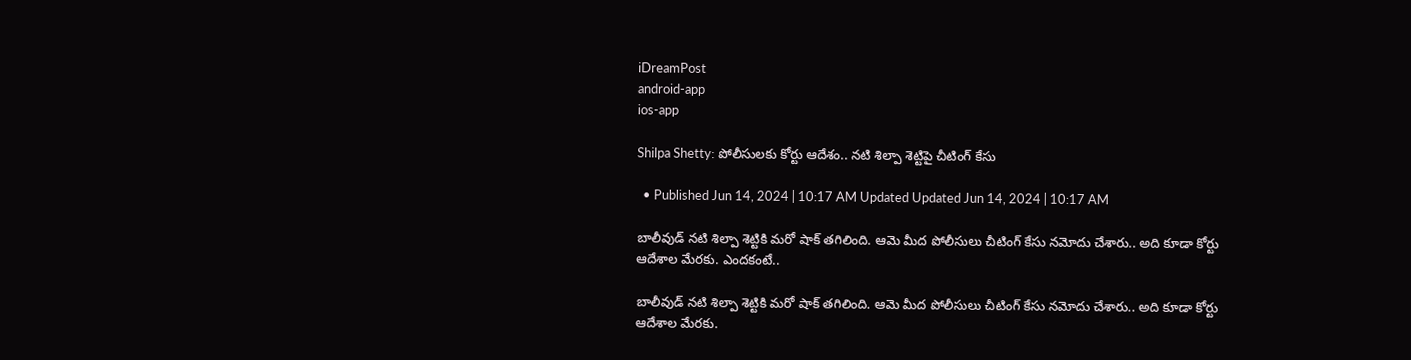iDreamPost
android-app
ios-app

Shilpa Shetty: పోలీసులకు కోర్టు ఆదేశం.. నటి శిల్పా శెట్టిపై చీటింగ్‌ కేసు

  • Published Jun 14, 2024 | 10:17 AM Updated Updated Jun 14, 2024 | 10:17 AM

బాలీవుడ్‌ నటి శిల్పా శెట్టికి మరో షాక్‌ తగిలింది. ఆమె మీద పోలీసులు చీటింగ్‌ కేసు నమోదు చేశారు.. అది కూడా కోర్టు ఆదేశాల మేరకు. ఎందకంటే..

బాలీవుడ్‌ నటి శిల్పా శెట్టికి మరో షాక్‌ తగిలింది. ఆమె మీద పోలీసులు చీటింగ్‌ కేసు నమోదు చేశారు.. అది కూడా కోర్టు ఆదేశాల మేరకు.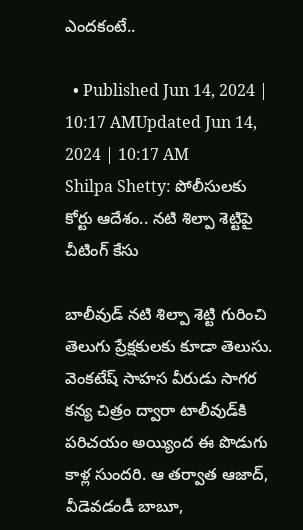ఎందకంటే..

  • Published Jun 14, 2024 | 10:17 AMUpdated Jun 14, 2024 | 10:17 AM
Shilpa Shetty: పోలీసులకు కోర్టు ఆదేశం.. నటి శిల్పా శెట్టిపై చీటింగ్‌ కేసు

బాలీవుడ్‌ నటి శిల్పా శెట్టి గురించి తెలుగు ప్రేక్షకులకు కూడా తెలుసు. వెంకటేష్‌ సాహస వీరుడు సాగర కన్య చిత్రం ద్వారా టాలీవుడ్‌కి పరిచయం అయ్యింద ఈ పొడుగు కాళ్ల సుందరి. ఆ తర్వాత ఆజాద్‌, వీడెవడండీ బాబూ,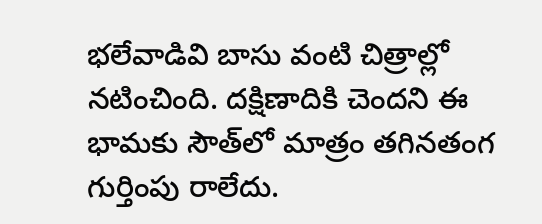భలేవాడివి బాసు వంటి చిత్రాల్లో నటించింది. దక్షిణాదికి చెందని ఈ భామకు సౌత్‌లో మాత్రం తగినతంగ గుర్తింపు రాలేదు.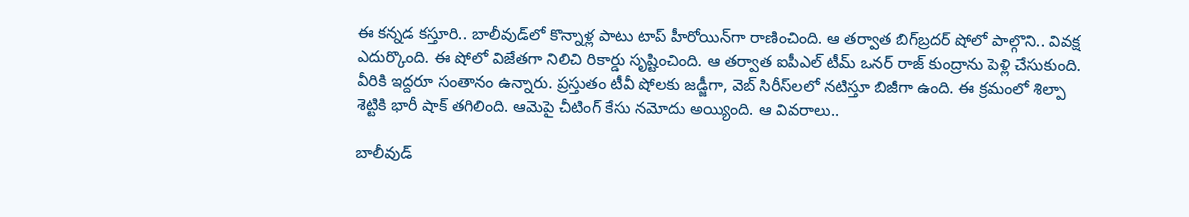ఈ కన్నడ కస్తూరి.. బాలీవుడ్‌లో కొన్నాళ్ల పాటు టాప్‌ హీరోయిన్‌గా రాణించింది. ఆ తర్వాత బిగ్‌బ్రదర్‌ షోలో పాల్గొని.. వివక్ష ఎదుర్కొంది. ఈ షోలో విజేతగా నిలిచి రికార్డు సృష్టించింది. ఆ తర్వాత ఐపీఎల్‌ టీమ్‌ ఒనర్‌ రాజ్‌ కుంద్రాను పెళ్లి చేసుకుంది. వీరికి ఇద్దరూ సంతానం ఉన్నారు. ప్రస్తుతం టీవీ షోలకు జడ్జీగా, వెబ్‌ సిరీస్‌లలో నటిస్తూ బిజీగా ఉంది. ఈ క్రమంలో శిల్పా శెట్టికి భారీ షాక్‌ తగిలింది. ఆమెపై చీటింగ్‌ కేసు నమోదు అయ్యింది. ఆ వివరాలు..

బాలీవుడ్‌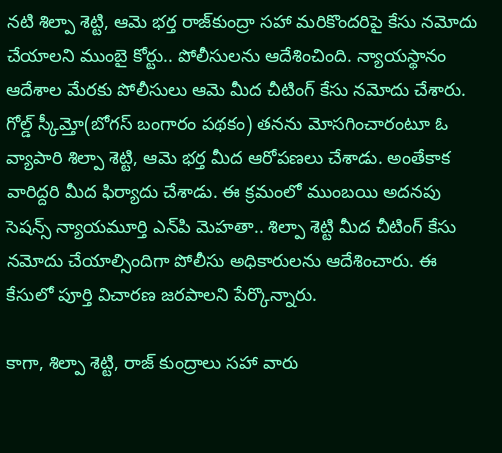నటి శిల్పా శెట్టి, ఆమె భర్త రాజ్‌కుంద్రా సహా మరికొందరిపై కేసు నమోదు చేయాలని ముంబై కోర్టు.. పోలీసులను ఆదేశించింది. న్యాయస్థానం ఆదేశాల మేరకు పోలీసులు ఆమె మీద చీటింగ్‌ కేసు నమోదు చేశారు. గోల్డ్ స్కీమ్తో(బోగస్‌ బంగారం పథకం) తనను మోసగించారంటూ ఓ వ్యాపారి శిల్పా శెట్టి, ఆమె భర్త మీద ఆరోపణలు చేశాడు. అంతేకాక వారిద్దరి మీద ఫిర్యాదు చేశాడు. ఈ క్రమంలో ముంబయి అదనపు సెషన్స్‌ న్యాయమూర్తి ఎన్‌పి మెహతా.. శిల్పా శెట్టి మీద చీటింగ్‌ కేసు నమోదు చేయాల్సిందిగా పోలీసు అధికారులను ఆదేశించారు. ఈ కేసులో పూర్తి విచారణ జరపాలని పేర్కొన్నారు.

కాగా, శిల్పా శెట్టి, రాజ్‌ కుంద్రాలు సహా వారు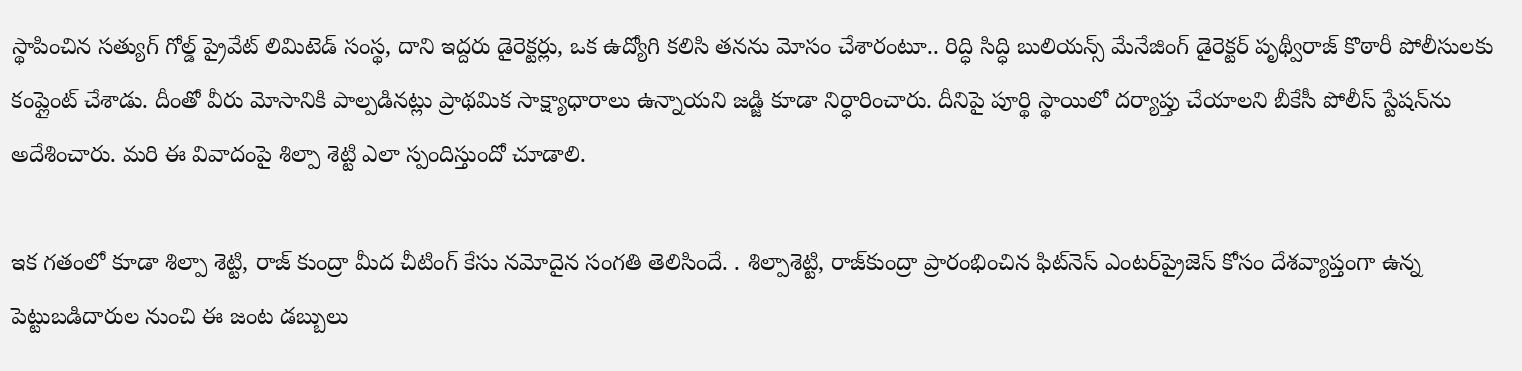స్థాపించిన సత్యుగ్ గోల్డ్ ప్రైవేట్ లిమిటెడ్ సంస్థ, దాని ఇద్దరు డైరెక్టర్లు, ఒక ఉద్యోగి కలిసి తనను మోసం చేశారంటూ.. రిద్ధి సిద్ధి బులియన్స్ మేనేజింగ్ డైరెక్టర్ పృథ్వీరాజ్ కొఠారీ పోలీసులకు కంప్లైంట్ చేశాడు. దీంతో వీరు మోసానికి పాల్పడినట్లు ప్రాథమిక సాక్ష్యాధారాలు ఉన్నాయని జడ్జి కూడా నిర్ధారించారు. దీనిపై పూర్థి స్థాయిలో దర్యాప్తు చేయాలని బీకేసీ పోలీస్ స్టేషన్‌ను అదేశించారు. మరి ఈ వివాదంపై శిల్పా శెట్టి ఎలా స్పందిస్తుందో చూడాలి.

ఇక గతంలో కూడా శిల్పా శెట్టి, రాజ్‌ కుంద్రా మీద చీటింగ్‌ కేసు నమోదైన సంగతి తెలిసిందే. . శిల్పాశెట్టి, రాజ్‌కుంద్రా ప్రారంభించిన ఫిట్‌నెస్‌ ఎంటర్‌ప్రైజెస్‌ కోసం దేశవ్యాప్తంగా ఉన్న పెట్టుబడిదారుల నుంచి ఈ జంట డబ్బులు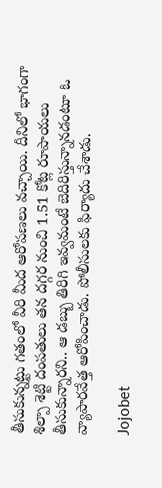తీసుకున్నట్టు గతంలో వీరి మీద ఆరోపణలు వచ్చాయి. దీనిలో భాగంగా శిల్పా శెట్టి దంపతులు తన దగ్గర నుంచి 1.51 కోట్ల రూపాయలు తీసుకున్నారని.. ఆ డబ్బు తిరిగి ఇవ్వమంటే బెదిరిస్తున్నానడంటూ ఓ వ్యాపారవేత్త ఆరోపించాడు. పోలీసులకు ఫిర్యాదు చేశాడు.

Jojobet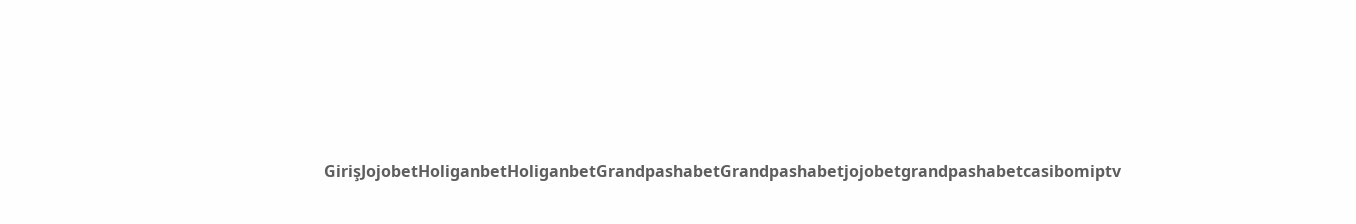GirişJojobetHoliganbetHoliganbetGrandpashabetGrandpashabetjojobetgrandpashabetcasibomiptv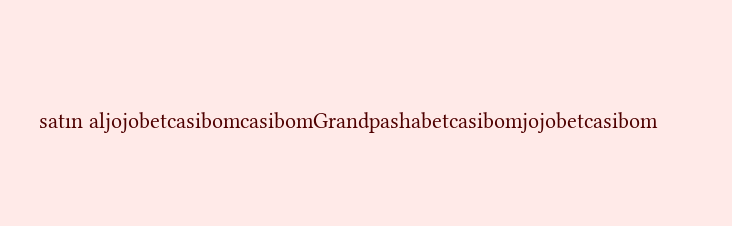satın aljojobetcasibomcasibomGrandpashabetcasibomjojobetcasibom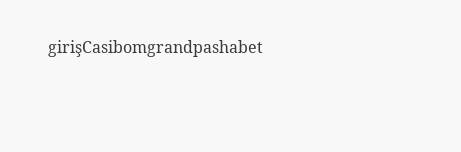girişCasibomgrandpashabet